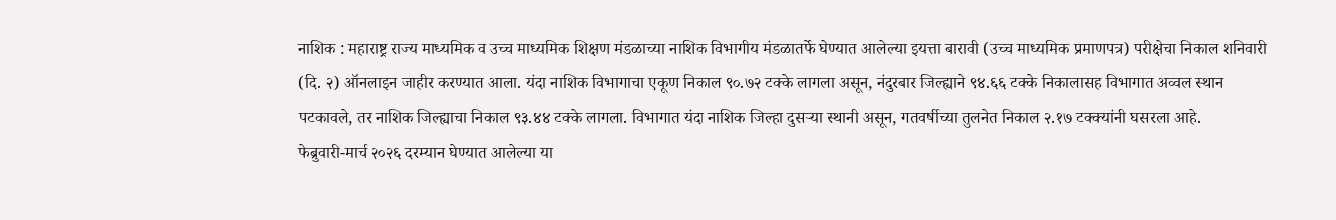नाशिक : महाराष्ट्र राज्य माध्यमिक व उच्च माध्यमिक शिक्षण मंडळाच्या नाशिक विभागीय मंडळातर्फे घेण्यात आलेल्या इयत्ता बारावी (उच्च माध्यमिक प्रमाणपत्र) परीक्षेचा निकाल शनिवारी (दि. २) ऑनलाइन जाहीर करण्यात आला. यंदा नाशिक विभागाचा एकूण निकाल ९०.७२ टक्के लागला असून, नंदुरबार जिल्ह्याने ९४.६६ टक्के निकालासह विभागात अव्वल स्थान पटकावले, तर नाशिक जिल्ह्याचा निकाल ९३.४४ टक्के लागला. विभागात यंदा नाशिक जिल्हा दुसऱ्या स्थानी असून, गतवर्षीच्या तुलनेत निकाल २.१७ टक्क्यांनी घसरला आहे.
फेब्रुवारी-मार्च २०२६ दरम्यान घेण्यात आलेल्या या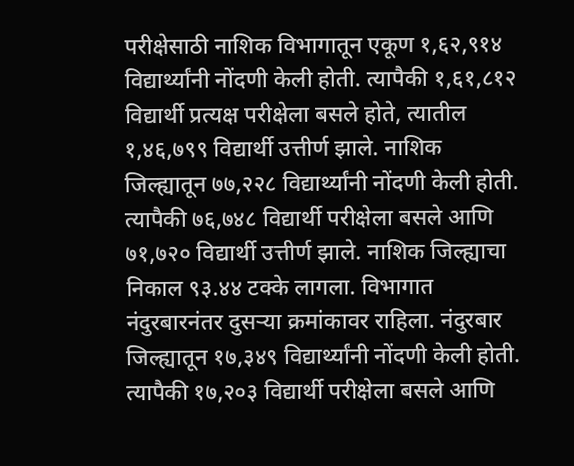परीक्षेसाठी नाशिक विभागातून एकूण १,६२,९१४ विद्यार्थ्यांनी नोंदणी केली होती. त्यापैकी १,६१,८१२ विद्यार्थी प्रत्यक्ष परीक्षेला बसले होते, त्यातील १,४६,७९९ विद्यार्थी उत्तीर्ण झाले. नाशिक जिल्ह्यातून ७७,२२८ विद्यार्थ्यांनी नोंदणी केली होती. त्यापैकी ७६,७४८ विद्यार्थी परीक्षेला बसले आणि ७१,७२० विद्यार्थी उत्तीर्ण झाले. नाशिक जिल्ह्याचा निकाल ९३.४४ टक्के लागला. विभागात नंदुरबारनंतर दुसऱ्या क्रमांकावर राहिला. नंदुरबार जिल्ह्यातून १७,३४९ विद्यार्थ्यांनी नोंदणी केली होती. त्यापैकी १७,२०३ विद्यार्थी परीक्षेला बसले आणि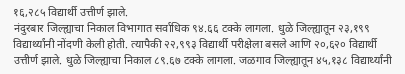१६,२८५ विद्यार्थी उत्तीर्ण झाले.
नंदुरबार जिल्ह्याचा निकाल विभागात सर्वाधिक ९४.६६ टक्के लागला. धुळे जिल्ह्यातून २३,१९९ विद्यार्थ्यांनी नोंदणी केली होती. त्यापैकी २२,९९३ विद्यार्थी परीक्षेला बसले आणि २०,६२० विद्यार्थी उत्तीर्ण झाले. धुळे जिल्ह्याचा निकाल ८९.६७ टक्के लागला. जळगाव जिल्ह्यातून ४५,१३८ विद्यार्थ्यांनी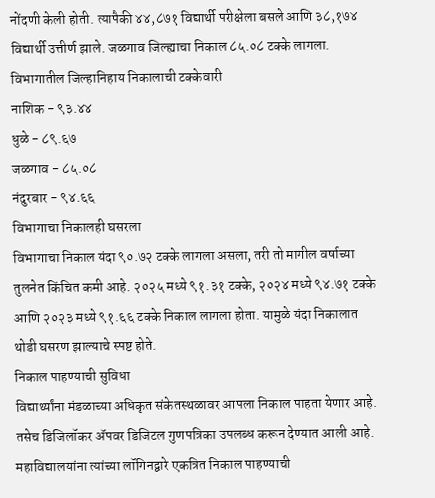नोंदणी केली होती. त्यापैकी ४४,८७१ विद्यार्थी परीक्षेला बसले आणि ३८,१७४ विद्यार्थी उत्तीर्ण झाले. जळगाव जिल्ह्याचा निकाल ८५.०८ टक्के लागला.
विभागातील जिल्हानिहाय निकालाची टक्केवारी
नाशिक - ९३.४४
धुळे - ८९.६७
जळगाव - ८५.०८
नंदुरबार - ९४.६६
विभागाचा निकालही घसरला
विभागाचा निकाल यंदा ९०.७२ टक्के लागला असला, तरी तो मागील वर्षाच्या तुलनेत किंचित कमी आहे. २०२५ मध्ये ९१.३१ टक्के, २०२४ मध्ये ९४.७१ टक्के आणि २०२३ मध्ये ९१.६६ टक्के निकाल लागला होता. यामुळे यंदा निकालात थोडी घसरण झाल्याचे स्पष्ट होते.
निकाल पाहण्याची सुविधा
विद्यार्थ्यांना मंडळाच्या अधिकृत संकेतस्थळावर आपला निकाल पाहता येणार आहे. तसेच डिजिलॉकर ॲपवर डिजिटल गुणपत्रिका उपलब्ध करून देण्यात आली आहे. महाविद्यालयांना त्यांच्या लॉगिनद्वारे एकत्रित निकाल पाहण्याची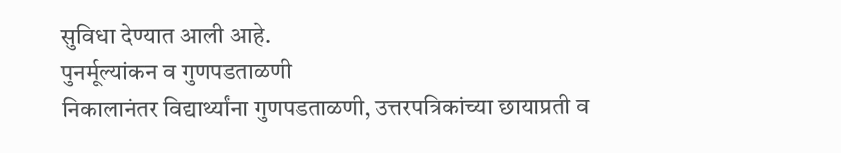सुविधा देण्यात आली आहे.
पुनर्मूल्यांकन व गुणपडताळणी
निकालानंतर विद्यार्थ्यांना गुणपडताळणी, उत्तरपत्रिकांच्या छायाप्रती व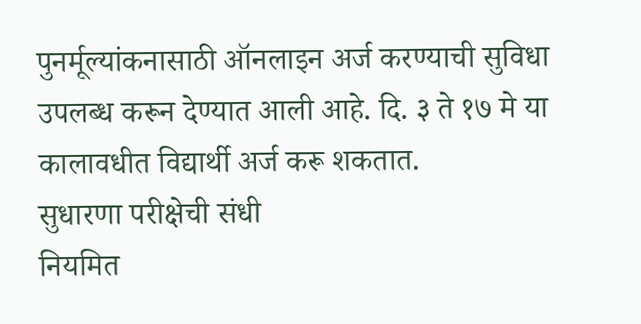पुनर्मूल्यांकनासाठी ऑनलाइन अर्ज करण्याची सुविधा उपलब्ध करून देण्यात आली आहे. दि. ३ ते १७ मे या कालावधीत विद्यार्थी अर्ज करू शकतात.
सुधारणा परीक्षेची संधी
नियमित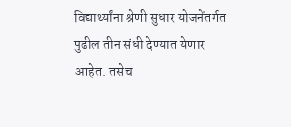विद्यार्थ्यांना श्रेणी सुधार योजनेंतर्गत पुढील तीन संधी देण्यात येणार आहेत. तसेच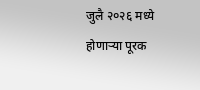जुलै २०२६ मध्ये होणाऱ्या पूरक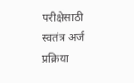परीक्षेसाठी स्वतंत्र अर्ज प्रक्रिया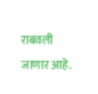राबवली जाणार आहे.